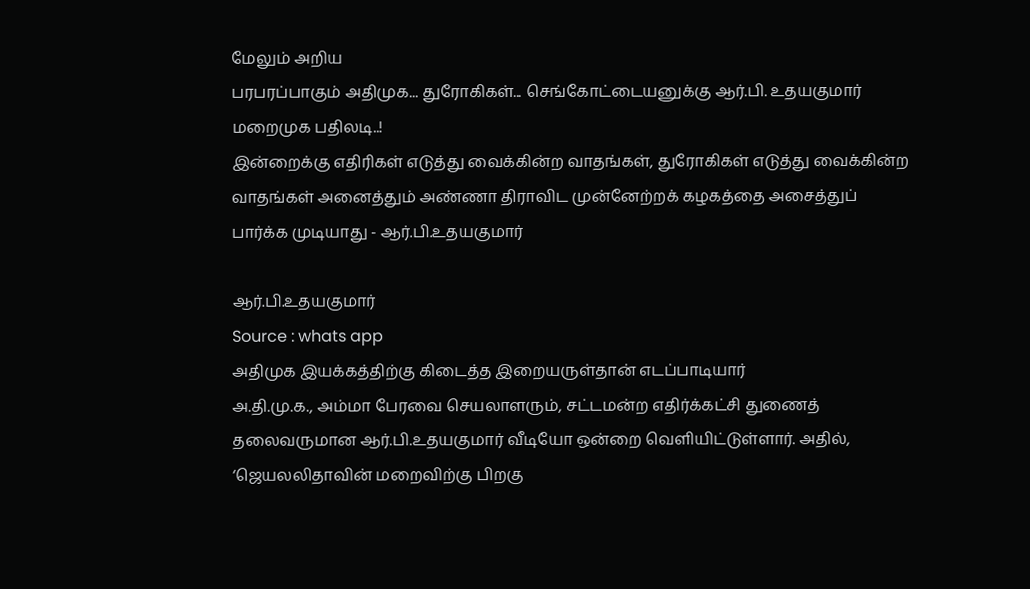மேலும் அறிய
பரபரப்பாகும் அதிமுக... துரோகிகள்... செங்கோட்டையனுக்கு ஆர்.பி. உதயகுமார் மறைமுக பதிலடி..!
இன்றைக்கு எதிரிகள் எடுத்து வைக்கின்ற வாதங்கள், துரோகிகள் எடுத்து வைக்கின்ற வாதங்கள் அனைத்தும் அண்ணா திராவிட முன்னேற்றக் கழகத்தை அசைத்துப் பார்க்க முடியாது - ஆர்.பி.உதயகுமார்

ஆர்.பி.உதயகுமார்
Source : whats app
அதிமுக இயக்கத்திற்கு கிடைத்த இறையருள்தான் எடப்பாடியார்
அ.தி.மு.க., அம்மா பேரவை செயலாளரும், சட்டமன்ற எதிர்க்கட்சி துணைத் தலைவருமான ஆர்.பி.உதயகுமார் வீடியோ ஒன்றை வெளியிட்டுள்ளார். அதில், ‘ஜெயலலிதாவின் மறைவிற்கு பிறகு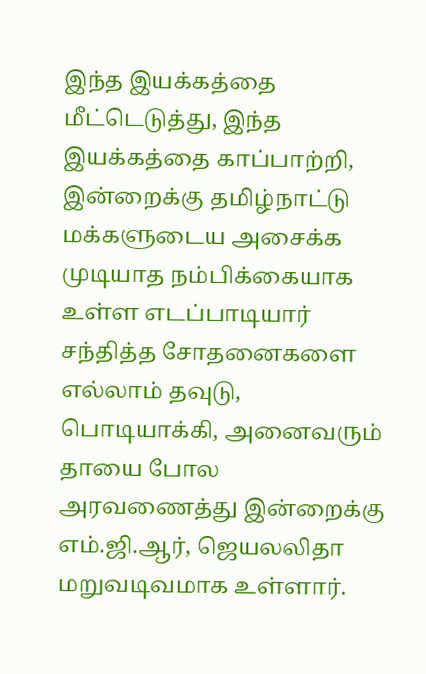இந்த இயக்கத்தை மீட்டெடுத்து, இந்த இயக்கத்தை காப்பாற்றி, இன்றைக்கு தமிழ்நாட்டு மக்களுடைய அசைக்க முடியாத நம்பிக்கையாக உள்ள எடப்பாடியார் சந்தித்த சோதனைகளை எல்லாம் தவுடு, பொடியாக்கி, அனைவரும் தாயை போல அரவணைத்து இன்றைக்கு எம்.ஜி.ஆர், ஜெயலலிதா மறுவடிவமாக உள்ளார்.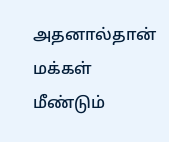அதனால்தான் மக்கள் மீண்டும்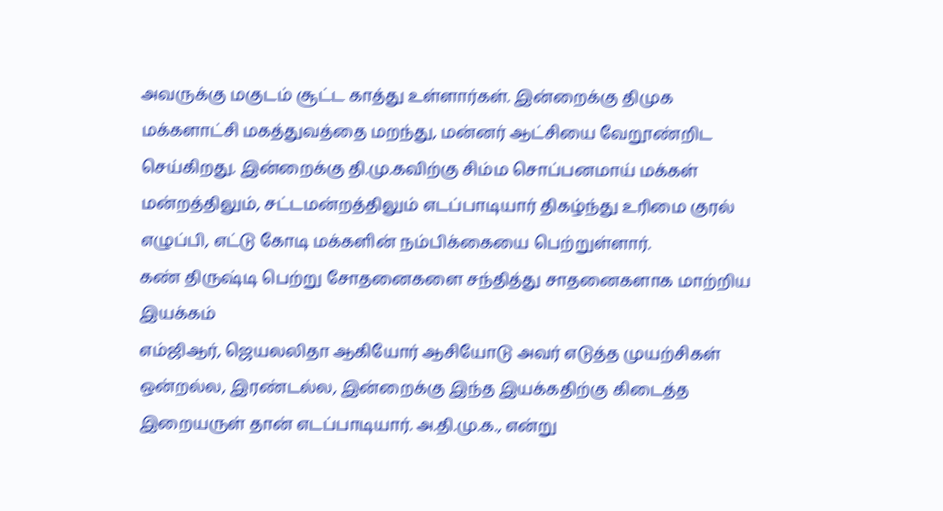அவருக்கு மகுடம் சூட்ட காத்து உள்ளார்கள். இன்றைக்கு திமுக மக்களாட்சி மகத்துவத்தை மறந்து, மன்னர் ஆட்சியை வேறூண்றிட செய்கிறது. இன்றைக்கு தி.மு.கவிற்கு சிம்ம சொப்பனமாய் மக்கள் மன்றத்திலும், சட்டமன்றத்திலும் எடப்பாடியார் திகழ்ந்து உரிமை குரல் எழுப்பி, எட்டு கோடி மக்களின் நம்பிக்கையை பெற்றுள்ளார்.
கண் திருஷ்டி பெற்று சோதனைகளை சந்தித்து சாதனைகளாக மாற்றிய இயக்கம்
எம்ஜிஆர், ஜெயலலிதா ஆகியோர் ஆசியோடு அவர் எடுத்த முயற்சிகள் ஒன்றல்ல, இரண்டல்ல, இன்றைக்கு இந்த இயக்கதிற்கு கிடைத்த இறையருள் தான் எடப்பாடியார். அ.தி.மு.க., என்று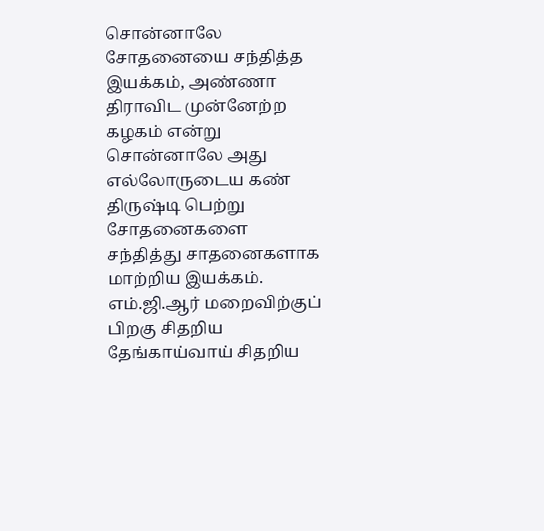சொன்னாலே சோதனையை சந்தித்த இயக்கம், அண்ணா திராவிட முன்னேற்ற கழகம் என்று சொன்னாலே அது எல்லோருடைய கண் திருஷ்டி பெற்று சோதனைகளை சந்தித்து சாதனைகளாக மாற்றிய இயக்கம். எம்.ஜி.ஆர் மறைவிற்குப் பிறகு சிதறிய தேங்காய்வாய் சிதறிய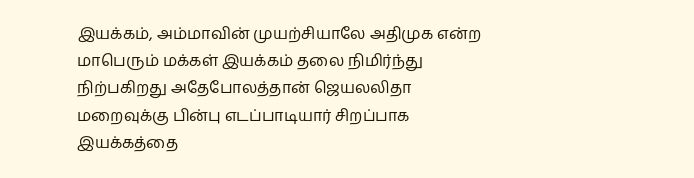இயக்கம், அம்மாவின் முயற்சியாலே அதிமுக என்ற மாபெரும் மக்கள் இயக்கம் தலை நிமிர்ந்து நிற்பகிறது அதேபோலத்தான் ஜெயலலிதா மறைவுக்கு பின்பு எடப்பாடியார் சிறப்பாக இயக்கத்தை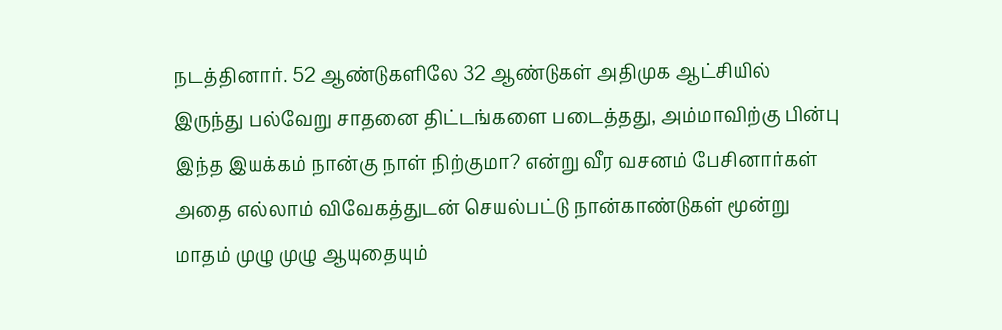நடத்தினார். 52 ஆண்டுகளிலே 32 ஆண்டுகள் அதிமுக ஆட்சியில் இருந்து பல்வேறு சாதனை திட்டங்களை படைத்தது, அம்மாவிற்கு பின்பு இந்த இயக்கம் நான்கு நாள் நிற்குமா? என்று வீர வசனம் பேசினார்கள் அதை எல்லாம் விவேகத்துடன் செயல்பட்டு நான்காண்டுகள் மூன்று மாதம் முழு முழு ஆயுதையும்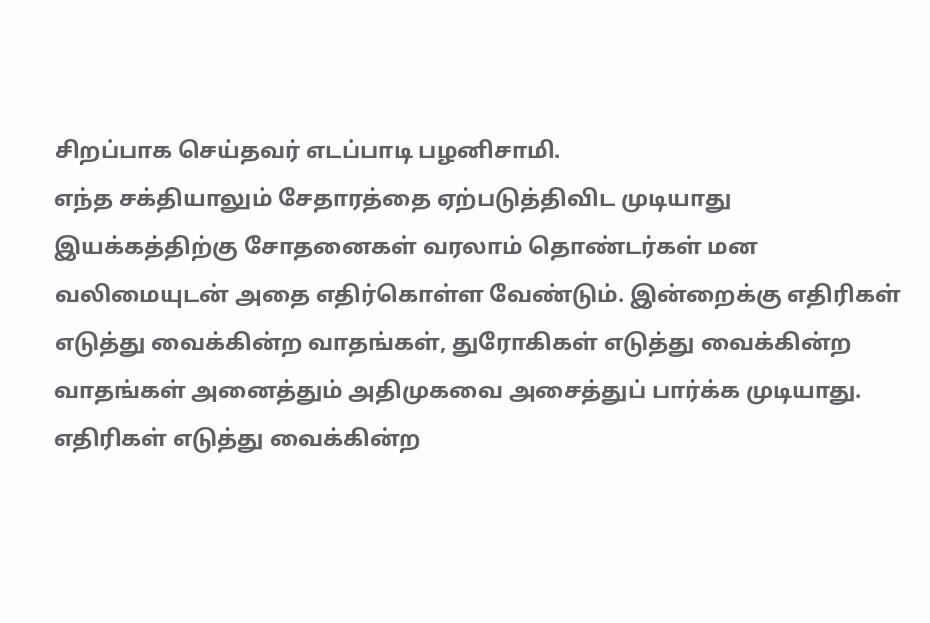சிறப்பாக செய்தவர் எடப்பாடி பழனிசாமி.
எந்த சக்தியாலும் சேதாரத்தை ஏற்படுத்திவிட முடியாது
இயக்கத்திற்கு சோதனைகள் வரலாம் தொண்டர்கள் மன வலிமையுடன் அதை எதிர்கொள்ள வேண்டும். இன்றைக்கு எதிரிகள் எடுத்து வைக்கின்ற வாதங்கள், துரோகிகள் எடுத்து வைக்கின்ற வாதங்கள் அனைத்தும் அதிமுகவை அசைத்துப் பார்க்க முடியாது. எதிரிகள் எடுத்து வைக்கின்ற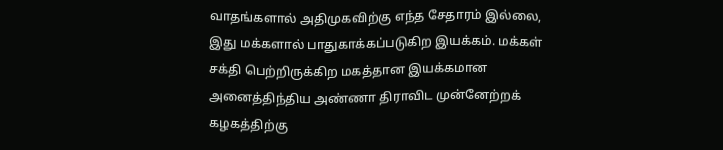வாதங்களால் அதிமுகவிற்கு எந்த சேதாரம் இல்லை, இது மக்களால் பாதுகாக்கப்படுகிற இயக்கம். மக்கள் சக்தி பெற்றிருக்கிற மகத்தான இயக்கமான அனைத்திந்திய அண்ணா திராவிட முன்னேற்றக் கழகத்திற்கு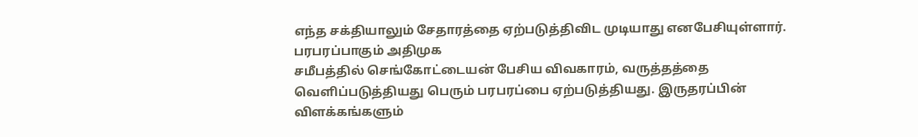எந்த சக்தியாலும் சேதாரத்தை ஏற்படுத்திவிட முடியாது எனபேசியுள்ளார்.
பரபரப்பாகும் அதிமுக
சமீபத்தில் செங்கோட்டையன் பேசிய விவகாரம், வருத்தத்தை வெளிப்படுத்தியது பெரும் பரபரப்பை ஏற்படுத்தியது. இருதரப்பின் விளக்கங்களும்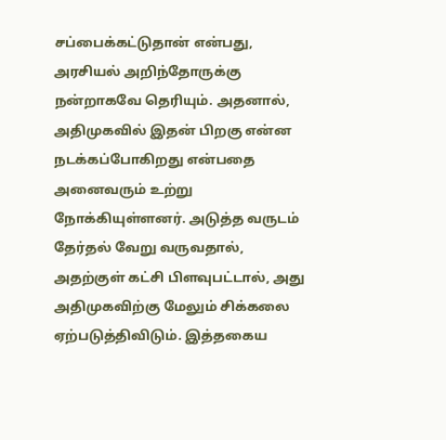சப்பைக்கட்டுதான் என்பது, அரசியல் அறிந்தோருக்கு நன்றாகவே தெரியும். அதனால், அதிமுகவில் இதன் பிறகு என்ன நடக்கப்போகிறது என்பதை அனைவரும் உற்று நோக்கியுள்ளனர். அடுத்த வருடம் தேர்தல் வேறு வருவதால், அதற்குள் கட்சி பிளவுபட்டால், அது அதிமுகவிற்கு மேலும் சிக்கலை ஏற்படுத்திவிடும். இத்தகைய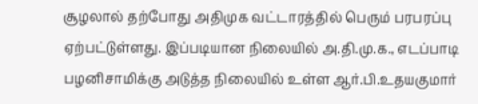சூழலால் தற்போது அதிமுக வட்டாரத்தில் பெரும் பரபரப்பு ஏற்பட்டுள்ளது. இப்படியான நிலையில் அ.தி.மு.க., எடப்பாடி பழனிசாமிக்கு அடுத்த நிலையில் உள்ள ஆர்.பி.உதயகுமார்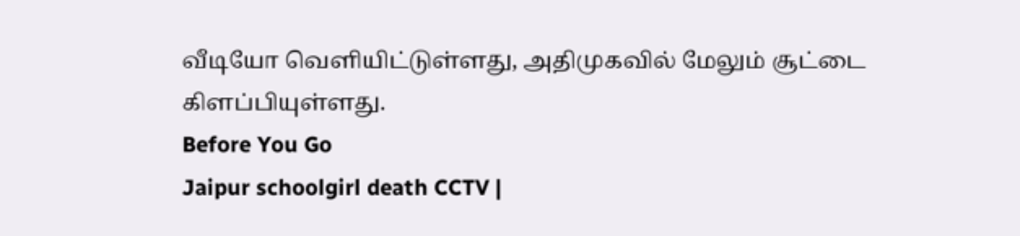வீடியோ வெளியிட்டுள்ளது, அதிமுகவில் மேலும் சூட்டை கிளப்பியுள்ளது.
Before You Go
Jaipur schoolgirl death CCTV |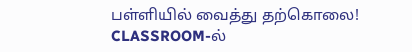பள்ளியில் வைத்து தற்கொலை! CLASSROOM-ல்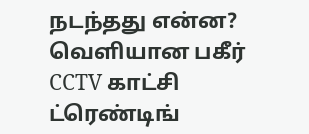நடந்தது என்ன? வெளியான பகீர் CCTV காட்சி
ட்ரெண்டிங்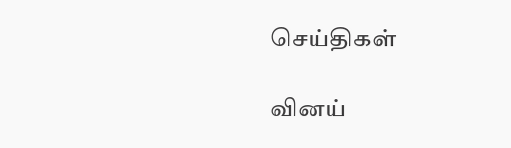செய்திகள்

வினய்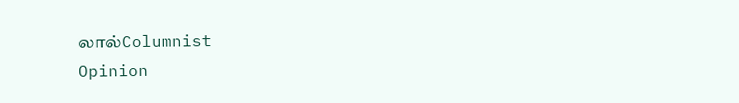லால்Columnist
Opinion